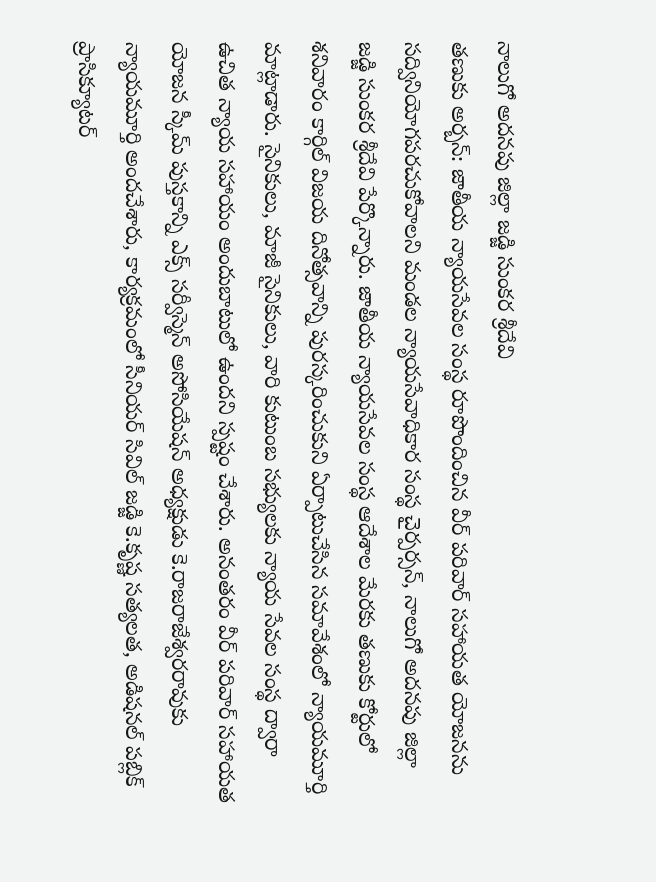నాలుగో అదనపు జిల్లా జడ్జి సుంకర శ్రీదేవి
తణుకు అర్బన్: జాతీయ న్యాయసేవల సంస్థ రూపొందించిన వీర్ పరివార్ సహాయత యోజనను సద్వినియోగపరచుకోవాలని మండల న్యాయసేవాధికార సంస్థ చైర్పర్సన్, నాలుగో అదనపు జిల్లా జడ్జి సుంకర శ్రీదేవి పేర్కొన్నారు. జాతీయ న్యాయసేవల సంస్థ ఆదేశాల మేరకు తణుకు కోర్టులో శనివారం కార్గిల్ విజయ దినోత్సవాన్ని పురస్కరించుకుని ఏర్పాటుచేసిన సమావేశంలో న్యాయమూర్తి మాట్లాడారు. సైనికులు, మాజీ సైనికులు, వారి కుటుంబ సభ్యులకు న్యాయ సేవల సంస్థ ద్వారా ఉచిత న్యాయ సహాయం అందుబాటులో ఉందని స్పష్టం చేశారు. అనంతరం వీర్ పరివార్ సహాయత యోజన స్కీమ్ పుస్తకాన్ని ఎక్స్ సర్వీస్మెన్ అసోసియేషన్ అధ్యక్షుడు కె.రాజరాజేశ్వరరావుకు న్యాయమూర్తి అందచేశారు, కార్యక్రమంలో సీనియర్ సివిల్ జడ్జి కె.కృష్ణ సత్యలత, అడిషనల్ పబ్లిక్ ప్రాసిక్యూటర్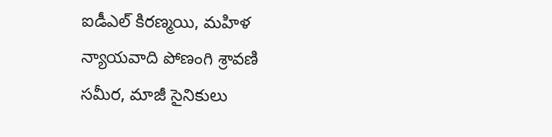ఐడీఎల్ కిరణ్మయి, మహిళ న్యాయవాది పోణంగి శ్రావణి సమీర, మాజీ సైనికులు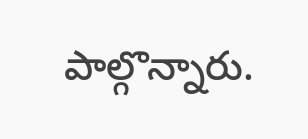పాల్గొన్నారు.